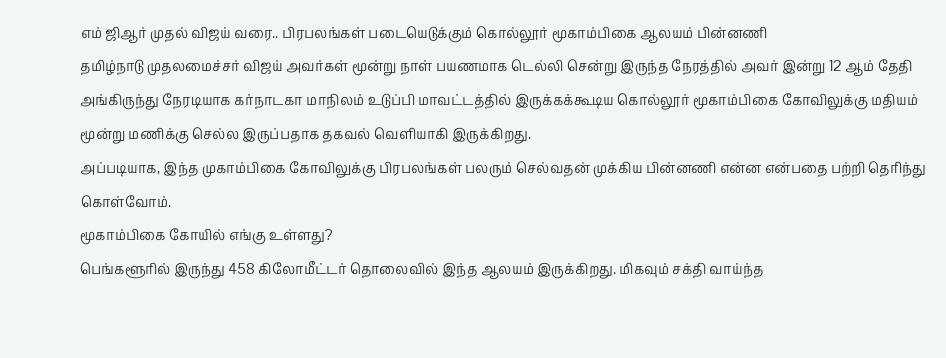எம் ஜிஆர் முதல் விஜய் வரை.. பிரபலங்கள் படையெடுக்கும் கொல்லூர் மூகாம்பிகை ஆலயம் பின்னணி
தமிழ்நாடு முதலமைச்சர் விஜய் அவர்கள் மூன்று நாள் பயணமாக டெல்லி சென்று இருந்த நேரத்தில் அவர் இன்று 12 ஆம் தேதி அங்கிருந்து நேரடியாக கர்நாடகா மாநிலம் உடுப்பி மாவட்டத்தில் இருக்கக்கூடிய கொல்லூர் மூகாம்பிகை கோவிலுக்கு மதியம் மூன்று மணிக்கு செல்ல இருப்பதாக தகவல் வெளியாகி இருக்கிறது.
அப்படியாக, இந்த முகாம்பிகை கோவிலுக்கு பிரபலங்கள் பலரும் செல்வதன் முக்கிய பின்னணி என்ன என்பதை பற்றி தெரிந்து கொள்வோம்.
மூகாம்பிகை கோயில் எங்கு உள்ளது?
பெங்களூரில் இருந்து 458 கிலோமீட்டர் தொலைவில் இந்த ஆலயம் இருக்கிறது. மிகவும் சக்தி வாய்ந்த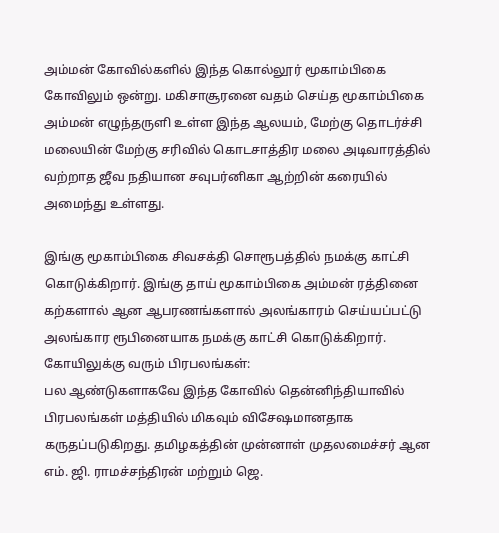அம்மன் கோவில்களில் இந்த கொல்லூர் மூகாம்பிகை கோவிலும் ஒன்று. மகிசாசூரனை வதம் செய்த மூகாம்பிகை அம்மன் எழுந்தருளி உள்ள இந்த ஆலயம், மேற்கு தொடர்ச்சி மலையின் மேற்கு சரிவில் கொடசாத்திர மலை அடிவாரத்தில் வற்றாத ஜீவ நதியான சவுபர்னிகா ஆற்றின் கரையில் அமைந்து உள்ளது.

இங்கு மூகாம்பிகை சிவசக்தி சொரூபத்தில் நமக்கு காட்சி கொடுக்கிறார். இங்கு தாய் மூகாம்பிகை அம்மன் ரத்தினை கற்களால் ஆன ஆபரணங்களால் அலங்காரம் செய்யப்பட்டு அலங்கார ரூபினையாக நமக்கு காட்சி கொடுக்கிறார்.
கோயிலுக்கு வரும் பிரபலங்கள்:
பல ஆண்டுகளாகவே இந்த கோவில் தென்னிந்தியாவில் பிரபலங்கள் மத்தியில் மிகவும் விசேஷமானதாக கருதப்படுகிறது. தமிழகத்தின் முன்னாள் முதலமைச்சர் ஆன எம். ஜி. ராமச்சந்திரன் மற்றும் ஜெ.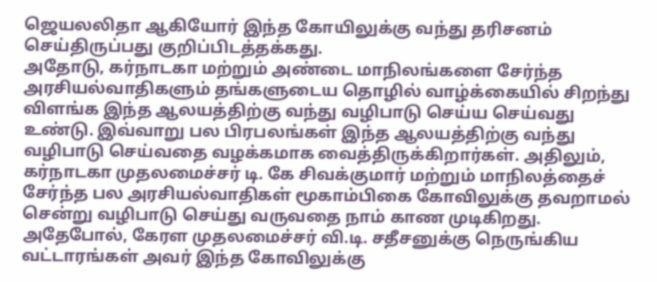ஜெயலலிதா ஆகியோர் இந்த கோயிலுக்கு வந்து தரிசனம் செய்திருப்பது குறிப்பிடத்தக்கது.
அதோடு, கர்நாடகா மற்றும் அண்டை மாநிலங்களை சேர்ந்த அரசியல்வாதிகளும் தங்களுடைய தொழில் வாழ்க்கையில் சிறந்து விளங்க இந்த ஆலயத்திற்கு வந்து வழிபாடு செய்ய செய்வது உண்டு. இவ்வாறு பல பிரபலங்கள் இந்த ஆலயத்திற்கு வந்து வழிபாடு செய்வதை வழக்கமாக வைத்திருக்கிறார்கள். அதிலும், கர்நாடகா முதலமைச்சர் டி. கே சிவக்குமார் மற்றும் மாநிலத்தைச் சேர்ந்த பல அரசியல்வாதிகள் மூகாம்பிகை கோவிலுக்கு தவறாமல் சென்று வழிபாடு செய்து வருவதை நாம் காண முடிகிறது.
அதேபோல், கேரள முதலமைச்சர் வி.டி. சதீசனுக்கு நெருங்கிய வட்டாரங்கள் அவர் இந்த கோவிலுக்கு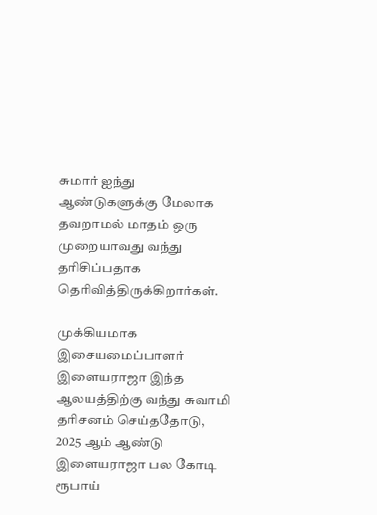சுமார் ஐந்து ஆண்டுகளுக்கு மேலாக தவறாமல் மாதம் ஒரு முறையாவது வந்து தரிசிப்பதாக தெரிவித்திருக்கிறார்கள்.

முக்கியமாக இசையமைப்பாளர் இளையராஜா இந்த ஆலயத்திற்கு வந்து சுவாமி தரிசனம் செய்ததோடு, 2025 ஆம் ஆண்டு இளையராஜா பல கோடி ரூபாய்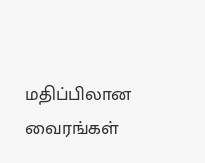மதிப்பிலான வைரங்கள்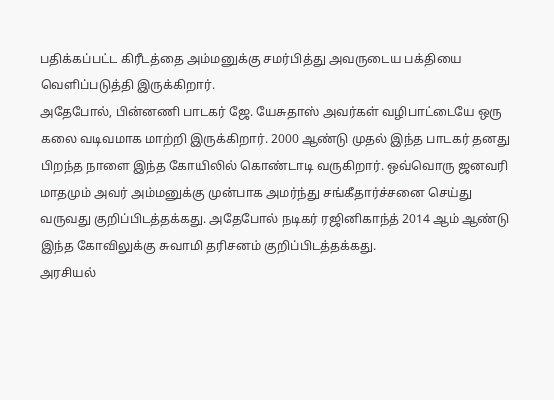பதிக்கப்பட்ட கிரீடத்தை அம்மனுக்கு சமர்பித்து அவருடைய பக்தியை வெளிப்படுத்தி இருக்கிறார்.
அதேபோல், பின்னணி பாடகர் ஜே. யேசுதாஸ் அவர்கள் வழிபாட்டையே ஒரு கலை வடிவமாக மாற்றி இருக்கிறார். 2000 ஆண்டு முதல் இந்த பாடகர் தனது பிறந்த நாளை இந்த கோயிலில் கொண்டாடி வருகிறார். ஒவ்வொரு ஜனவரி மாதமும் அவர் அம்மனுக்கு முன்பாக அமர்ந்து சங்கீதார்ச்சனை செய்து வருவது குறிப்பிடத்தக்கது. அதேபோல் நடிகர் ரஜினிகாந்த் 2014 ஆம் ஆண்டு இந்த கோவிலுக்கு சுவாமி தரிசனம் குறிப்பிடத்தக்கது.
அரசியல்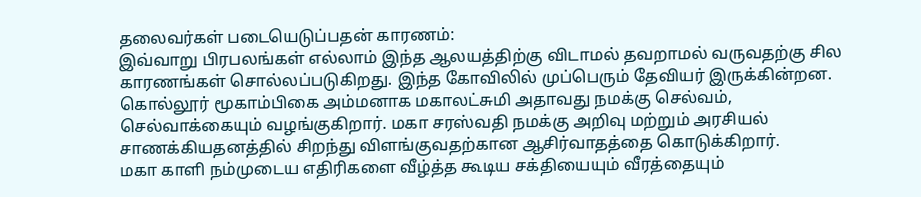தலைவர்கள் படையெடுப்பதன் காரணம்:
இவ்வாறு பிரபலங்கள் எல்லாம் இந்த ஆலயத்திற்கு விடாமல் தவறாமல் வருவதற்கு சில காரணங்கள் சொல்லப்படுகிறது. இந்த கோவிலில் முப்பெரும் தேவியர் இருக்கின்றன. கொல்லூர் மூகாம்பிகை அம்மனாக மகாலட்சுமி அதாவது நமக்கு செல்வம், செல்வாக்கையும் வழங்குகிறார். மகா சரஸ்வதி நமக்கு அறிவு மற்றும் அரசியல் சாணக்கியதனத்தில் சிறந்து விளங்குவதற்கான ஆசிர்வாதத்தை கொடுக்கிறார்.
மகா காளி நம்முடைய எதிரிகளை வீழ்த்த கூடிய சக்தியையும் வீரத்தையும்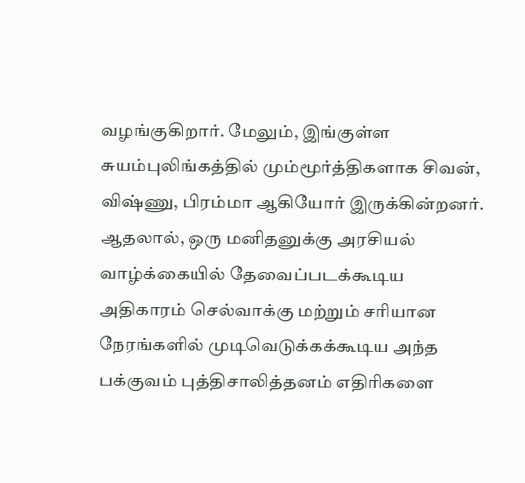வழங்குகிறார். மேலும், இங்குள்ள சுயம்புலிங்கத்தில் மும்மூர்த்திகளாக சிவன், விஷ்ணு, பிரம்மா ஆகியோர் இருக்கின்றனர்.
ஆதலால், ஒரு மனிதனுக்கு அரசியல் வாழ்க்கையில் தேவைப்படக்கூடிய அதிகாரம் செல்வாக்கு மற்றும் சரியான நேரங்களில் முடிவெடுக்கக்கூடிய அந்த பக்குவம் புத்திசாலித்தனம் எதிரிகளை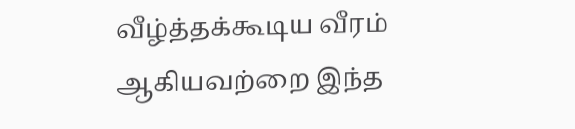வீழ்த்தக்கூடிய வீரம் ஆகியவற்றை இந்த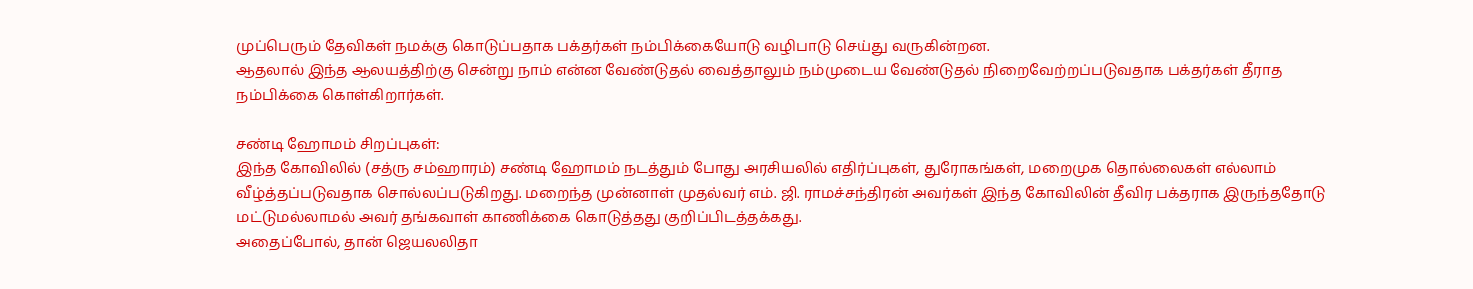முப்பெரும் தேவிகள் நமக்கு கொடுப்பதாக பக்தர்கள் நம்பிக்கையோடு வழிபாடு செய்து வருகின்றன.
ஆதலால் இந்த ஆலயத்திற்கு சென்று நாம் என்ன வேண்டுதல் வைத்தாலும் நம்முடைய வேண்டுதல் நிறைவேற்றப்படுவதாக பக்தர்கள் தீராத நம்பிக்கை கொள்கிறார்கள்.

சண்டி ஹோமம் சிறப்புகள்:
இந்த கோவிலில் (சத்ரு சம்ஹாரம்) சண்டி ஹோமம் நடத்தும் போது அரசியலில் எதிர்ப்புகள், துரோகங்கள், மறைமுக தொல்லைகள் எல்லாம் வீழ்த்தப்படுவதாக சொல்லப்படுகிறது. மறைந்த முன்னாள் முதல்வர் எம். ஜி. ராமச்சந்திரன் அவர்கள் இந்த கோவிலின் தீவிர பக்தராக இருந்ததோடு மட்டுமல்லாமல் அவர் தங்கவாள் காணிக்கை கொடுத்தது குறிப்பிடத்தக்கது.
அதைப்போல், தான் ஜெயலலிதா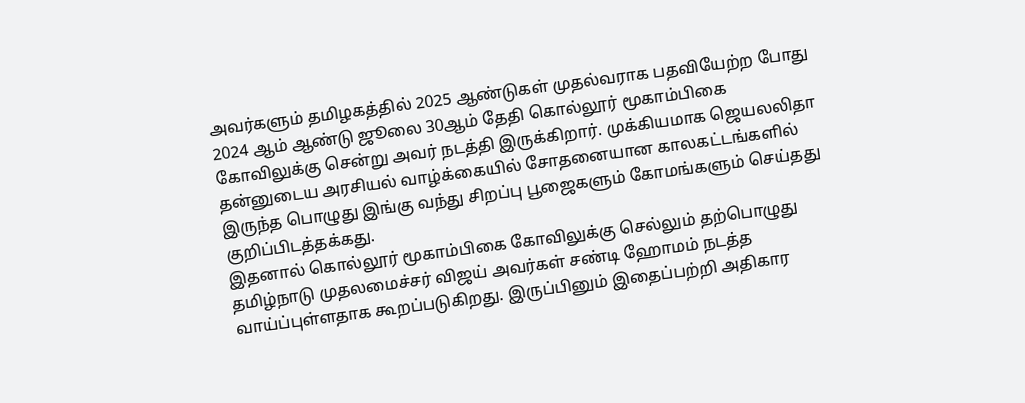அவர்களும் தமிழகத்தில் 2025 ஆண்டுகள் முதல்வராக பதவியேற்ற போது 2024 ஆம் ஆண்டு ஜூலை 30ஆம் தேதி கொல்லூர் மூகாம்பிகை கோவிலுக்கு சென்று அவர் நடத்தி இருக்கிறார். முக்கியமாக ஜெயலலிதா தன்னுடைய அரசியல் வாழ்க்கையில் சோதனையான காலகட்டங்களில் இருந்த பொழுது இங்கு வந்து சிறப்பு பூஜைகளும் கோமங்களும் செய்தது குறிப்பிடத்தக்கது.
இதனால் கொல்லூர் மூகாம்பிகை கோவிலுக்கு செல்லும் தற்பொழுது தமிழ்நாடு முதலமைச்சர் விஜய் அவர்கள் சண்டி ஹோமம் நடத்த வாய்ப்புள்ளதாக கூறப்படுகிறது. இருப்பினும் இதைப்பற்றி அதிகார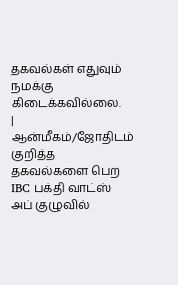தகவல்கள் எதுவும் நமக்கு கிடைக்கவில்லை.
| ஆன்மீகம்/ஜோதிடம் குறித்த தகவல்களை பெற IBC பக்தி வாட்ஸ் அப் குழுவில்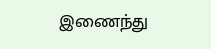இணைந்து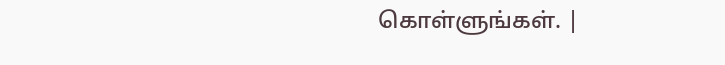கொள்ளுங்கள். |